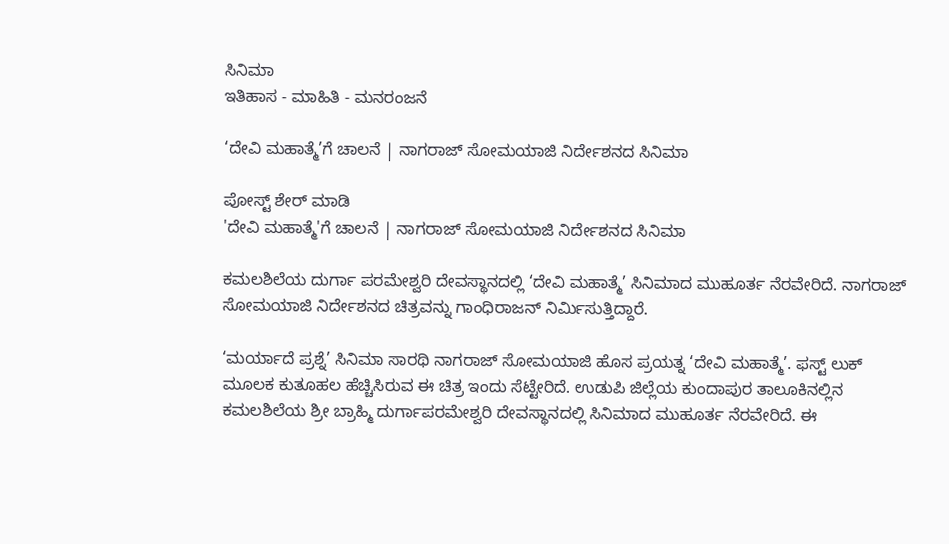ಸಿನಿಮಾ
ಇತಿಹಾಸ - ಮಾಹಿತಿ - ಮನರಂಜನೆ

‘ದೇವಿ‌ ಮಹಾತ್ಮೆ’ಗೆ ಚಾಲನೆ | ನಾಗರಾಜ್ ಸೋಮಯಾಜಿ ನಿರ್ದೇಶನದ‌ ಸಿನಿಮಾ

ಪೋಸ್ಟ್ ಶೇರ್ ಮಾಡಿ
'ದೇವಿ‌ ಮಹಾತ್ಮೆ'ಗೆ ಚಾಲನೆ | ನಾಗರಾಜ್ ಸೋಮಯಾಜಿ ನಿರ್ದೇಶನದ‌ ಸಿನಿಮಾ

ಕಮಲಶಿಲೆಯ ದುರ್ಗಾ ಪರಮೇಶ್ವರಿ ದೇವಸ್ಥಾನದಲ್ಲಿ ‘ದೇವಿ ಮಹಾತ್ಮೆ’ ಸಿನಿಮಾದ ಮುಹೂರ್ತ ನೆರವೇರಿದೆ. ನಾಗರಾಜ್‌ ಸೋಮಯಾಜಿ ನಿರ್ದೇಶನದ ಚಿತ್ರವನ್ನು ಗಾಂಧಿರಾಜನ್‌ ನಿರ್ಮಿಸುತ್ತಿದ್ದಾರೆ.

‘ಮರ್ಯಾದೆ ಪ್ರಶ್ನೆ’ ಸಿನಿಮಾ ಸಾರಥಿ ನಾಗರಾಜ್ ಸೋಮಯಾಜಿ ಹೊಸ ಪ್ರಯತ್ನ‌ ‘ದೇವಿ‌ ಮಹಾತ್ಮೆ’. ಫಸ್ಟ್ ಲುಕ್ ಮೂಲಕ ಕುತೂಹಲ ಹೆಚ್ಚಿಸಿರುವ ಈ ಚಿತ್ರ ಇಂದು‌ ಸೆಟ್ಟೇರಿದೆ. ಉಡುಪಿ ಜಿಲ್ಲೆಯ ಕುಂದಾಪುರ ತಾಲೂಕಿನಲ್ಲಿನ ಕಮಲಶಿಲೆಯ ಶ್ರೀ ಬ್ರಾಹ್ಮಿ ದುರ್ಗಾಪರಮೇಶ್ವರಿ ದೇವಸ್ಥಾನದಲ್ಲಿ ಸಿನಿಮಾದ ಮುಹೂರ್ತ ನೆರವೇರಿದೆ. ಈ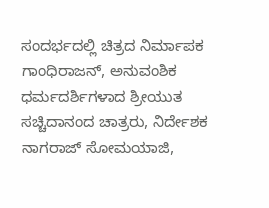ಸಂದರ್ಭದಲ್ಲಿ ಚಿತ್ರದ‌ ನಿರ್ಮಾಪಕ ಗಾಂಧಿರಾಜನ್, ಅನುವಂಶಿಕ ಧರ್ಮದರ್ಶಿಗಳಾದ ಶ್ರೀಯುತ ಸಚ್ಚಿದಾನಂದ ಚಾತ್ರರು, ನಿರ್ದೇಶಕ‌ ನಾಗರಾಜ್ ಸೋಮಯಾಜಿ,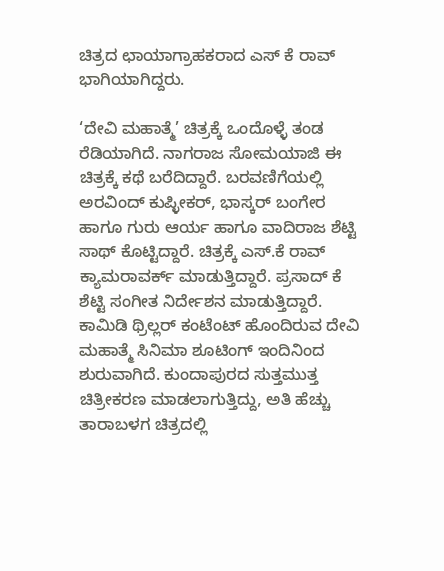ಚಿತ್ರದ ‌ಛಾಯಾಗ್ರಾಹಕರಾದ ಎಸ್ ಕೆ ರಾವ್ ಭಾಗಿಯಾಗಿದ್ದರು.

‘ದೇವಿ ಮಹಾತ್ಮೆ’ ಚಿತ್ರಕ್ಕೆ‌ ಒಂದೊಳ್ಳೆ ತಂಡ ರೆಡಿಯಾಗಿದೆ. ನಾಗರಾಜ ಸೋಮಯಾಜಿ ಈ ಚಿತ್ರಕ್ಕೆ ಕಥೆ ಬರೆದಿದ್ದಾರೆ. ಬರವಣಿಗೆಯಲ್ಲಿ ಅರವಿಂದ್ ಕುಪ್ಳೀಕರ್, ಭಾಸ್ಕರ್ ಬಂಗೇರ‌ ಹಾಗೂ ಗುರು ಆರ್ಯ ಹಾಗೂ ವಾದಿರಾಜ ಶೆಟ್ಟಿ ಸಾಥ್ ಕೊಟ್ಟಿದ್ದಾರೆ. ಚಿತ್ರಕ್ಕೆ ಎಸ್.ಕೆ ರಾವ್ ಕ್ಯಾಮರಾವರ್ಕ್ ಮಾಡುತ್ತಿದ್ದಾರೆ. ಪ್ರಸಾದ್ ಕೆ ಶೆಟ್ಟಿ ಸಂಗೀತ ನಿರ್ದೇಶನ ಮಾಡುತ್ತಿದ್ದಾರೆ. ಕಾಮಿಡಿ ಥ್ರಿಲ್ಲರ್ ಕಂಟೆಂಟ್ ಹೊಂದಿರುವ ದೇವಿ ಮಹಾತ್ಮೆ ಸಿನಿಮಾ ಶೂಟಿಂಗ್ ಇಂದಿನಿಂದ ಶುರುವಾಗಿದೆ. ಕುಂದಾಪುರದ ಸುತ್ತಮುತ್ತ ಚಿತ್ರೀಕರಣ ಮಾಡಲಾಗುತ್ತಿದ್ದು, ಅತಿ ಹೆಚ್ಚು ತಾರಾಬಳಗ ಚಿತ್ರದಲ್ಲಿ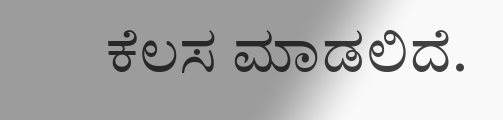ಕೆಲಸ‌ ಮಾಡಲಿದೆ.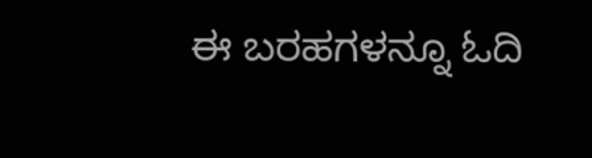ಈ ಬರಹಗಳನ್ನೂ ಓದಿ